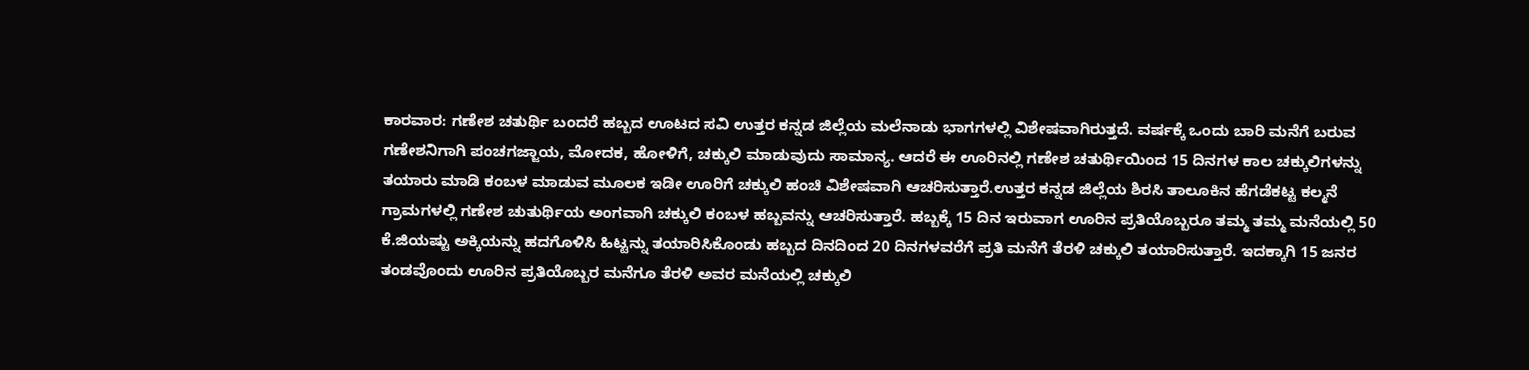ಕಾರವಾರ: ಗಣೇಶ ಚತುರ್ಥಿ ಬಂದರೆ ಹಬ್ಬದ ಊಟದ ಸವಿ ಉತ್ತರ ಕನ್ನಡ ಜಿಲ್ಲೆಯ ಮಲೆನಾಡು ಭಾಗಗಳಲ್ಲಿ ವಿಶೇಷವಾಗಿರುತ್ತದೆ. ವರ್ಷಕ್ಕೆ ಒಂದು ಬಾರಿ ಮನೆಗೆ ಬರುವ ಗಣೇಶನಿಗಾಗಿ ಪಂಚಗಜ್ಜಾಯ, ಮೋದಕ, ಹೋಳಿಗೆ, ಚಕ್ಕುಲಿ ಮಾಡುವುದು ಸಾಮಾನ್ಯ. ಆದರೆ ಈ ಊರಿನಲ್ಲಿ ಗಣೇಶ ಚತುರ್ಥಿಯಿಂದ 15 ದಿನಗಳ ಕಾಲ ಚಕ್ಕುಲಿಗಳನ್ನು ತಯಾರು ಮಾಡಿ ಕಂಬಳ ಮಾಡುವ ಮೂಲಕ ಇಡೀ ಊರಿಗೆ ಚಕ್ಕುಲಿ ಹಂಚಿ ವಿಶೇಷವಾಗಿ ಆಚರಿಸುತ್ತಾರೆ.ಉತ್ತರ ಕನ್ನಡ ಜಿಲ್ಲೆಯ ಶಿರಸಿ ತಾಲೂಕಿನ ಹೆಗಡೆಕಟ್ಟ ಕಲ್ಮನೆ ಗ್ರಾಮಗಳಲ್ಲಿ ಗಣೇಶ ಚುತುರ್ಥಿಯ ಅಂಗವಾಗಿ ಚಕ್ಕುಲಿ ಕಂಬಳ ಹಬ್ಬವನ್ನು ಆಚರಿಸುತ್ತಾರೆ. ಹಬ್ಬಕ್ಕೆ 15 ದಿನ ಇರುವಾಗ ಊರಿನ ಪ್ರತಿಯೊಬ್ಬರೂ ತಮ್ಮ ತಮ್ಮ ಮನೆಯಲ್ಲಿ 50 ಕೆ.ಜಿಯಷ್ಟು ಅಕ್ಕಿಯನ್ನು ಹದಗೊಳಿಸಿ ಹಿಟ್ಟನ್ನು ತಯಾರಿಸಿಕೊಂಡು ಹಬ್ಬದ ದಿನದಿಂದ 20 ದಿನಗಳವರೆಗೆ ಪ್ರತಿ ಮನೆಗೆ ತೆರಳಿ ಚಕ್ಕುಲಿ ತಯಾರಿಸುತ್ತಾರೆ. ಇದಕ್ಕಾಗಿ 15 ಜನರ ತಂಡವೊಂದು ಊರಿನ ಪ್ರತಿಯೊಬ್ಬರ ಮನೆಗೂ ತೆರಳಿ ಅವರ ಮನೆಯಲ್ಲಿ ಚಕ್ಕುಲಿ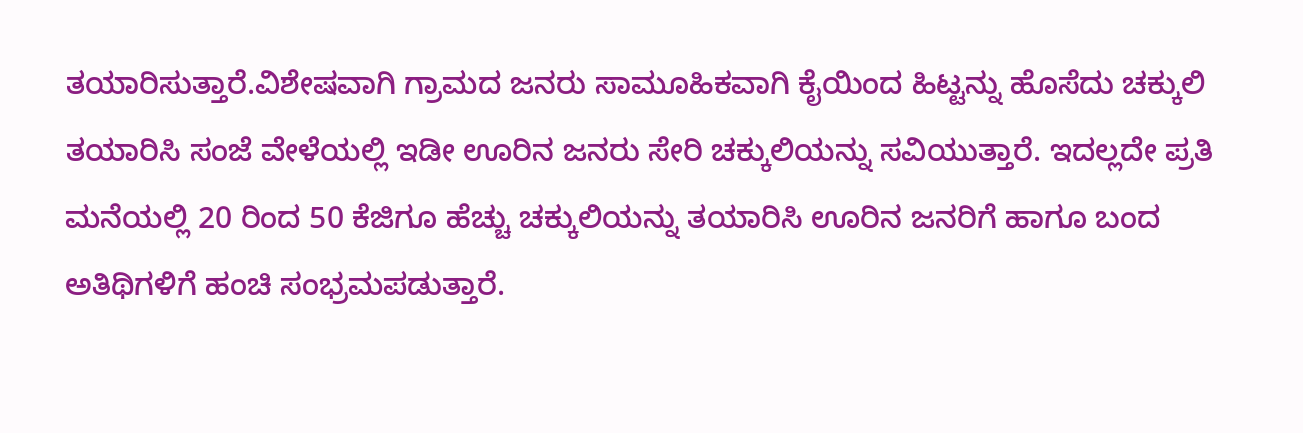ತಯಾರಿಸುತ್ತಾರೆ.ವಿಶೇಷವಾಗಿ ಗ್ರಾಮದ ಜನರು ಸಾಮೂಹಿಕವಾಗಿ ಕೈಯಿಂದ ಹಿಟ್ಟನ್ನು ಹೊಸೆದು ಚಕ್ಕುಲಿ ತಯಾರಿಸಿ ಸಂಜೆ ವೇಳೆಯಲ್ಲಿ ಇಡೀ ಊರಿನ ಜನರು ಸೇರಿ ಚಕ್ಕುಲಿಯನ್ನು ಸವಿಯುತ್ತಾರೆ. ಇದಲ್ಲದೇ ಪ್ರತಿ ಮನೆಯಲ್ಲಿ 20 ರಿಂದ 50 ಕೆಜಿಗೂ ಹೆಚ್ಚು ಚಕ್ಕುಲಿಯನ್ನು ತಯಾರಿಸಿ ಊರಿನ ಜನರಿಗೆ ಹಾಗೂ ಬಂದ ಅತಿಥಿಗಳಿಗೆ ಹಂಚಿ ಸಂಭ್ರಮಪಡುತ್ತಾರೆ.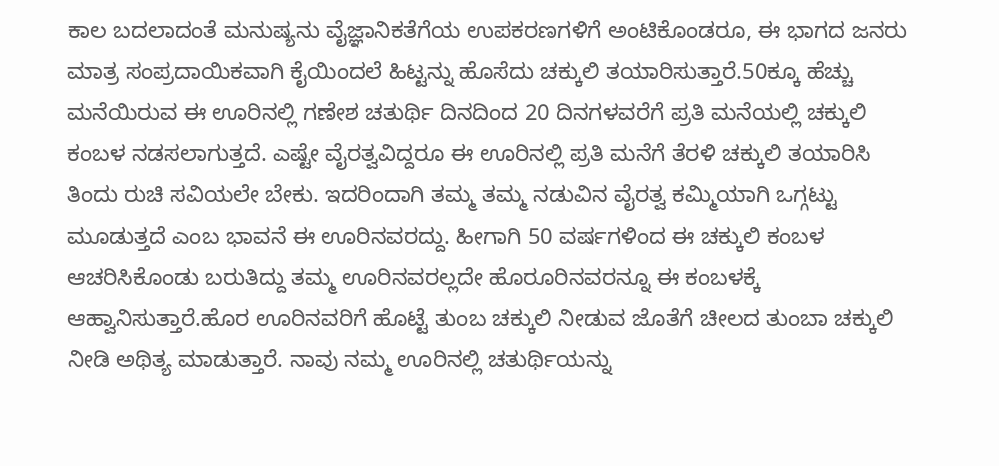ಕಾಲ ಬದಲಾದಂತೆ ಮನುಷ್ಯನು ವೈಜ್ಞಾನಿಕತೆಗೆಯ ಉಪಕರಣಗಳಿಗೆ ಅಂಟಿಕೊಂಡರೂ, ಈ ಭಾಗದ ಜನರು ಮಾತ್ರ ಸಂಪ್ರದಾಯಿಕವಾಗಿ ಕೈಯಿಂದಲೆ ಹಿಟ್ಟನ್ನು ಹೊಸೆದು ಚಕ್ಕುಲಿ ತಯಾರಿಸುತ್ತಾರೆ.50ಕ್ಕೂ ಹೆಚ್ಚು ಮನೆಯಿರುವ ಈ ಊರಿನಲ್ಲಿ ಗಣೇಶ ಚತುರ್ಥಿ ದಿನದಿಂದ 20 ದಿನಗಳವರೆಗೆ ಪ್ರತಿ ಮನೆಯಲ್ಲಿ ಚಕ್ಕುಲಿ ಕಂಬಳ ನಡಸಲಾಗುತ್ತದೆ. ಎಷ್ಟೇ ವೈರತ್ವವಿದ್ದರೂ ಈ ಊರಿನಲ್ಲಿ ಪ್ರತಿ ಮನೆಗೆ ತೆರಳಿ ಚಕ್ಕುಲಿ ತಯಾರಿಸಿ ತಿಂದು ರುಚಿ ಸವಿಯಲೇ ಬೇಕು. ಇದರಿಂದಾಗಿ ತಮ್ಮ ತಮ್ಮ ನಡುವಿನ ವೈರತ್ವ ಕಮ್ಮಿಯಾಗಿ ಒಗ್ಗಟ್ಟು ಮೂಡುತ್ತದೆ ಎಂಬ ಭಾವನೆ ಈ ಊರಿನವರದ್ದು. ಹೀಗಾಗಿ 50 ವರ್ಷಗಳಿಂದ ಈ ಚಕ್ಕುಲಿ ಕಂಬಳ ಆಚರಿಸಿಕೊಂಡು ಬರುತಿದ್ದು ತಮ್ಮ ಊರಿನವರಲ್ಲದೇ ಹೊರೂರಿನವರನ್ನೂ ಈ ಕಂಬಳಕ್ಕೆ ಆಹ್ವಾನಿಸುತ್ತಾರೆ.ಹೊರ ಊರಿನವರಿಗೆ ಹೊಟ್ಟೆ ತುಂಬ ಚಕ್ಕುಲಿ ನೀಡುವ ಜೊತೆಗೆ ಚೀಲದ ತುಂಬಾ ಚಕ್ಕುಲಿ ನೀಡಿ ಅಥಿತ್ಯ ಮಾಡುತ್ತಾರೆ. ನಾವು ನಮ್ಮ ಊರಿನಲ್ಲಿ ಚತುರ್ಥಿಯನ್ನು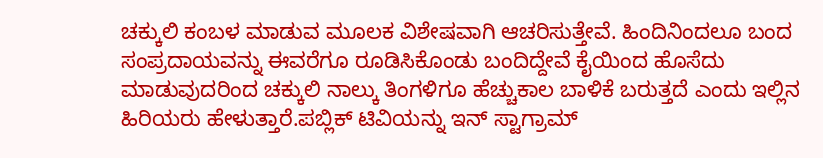ಚಕ್ಕುಲಿ ಕಂಬಳ ಮಾಡುವ ಮೂಲಕ ವಿಶೇಷವಾಗಿ ಆಚರಿಸುತ್ತೇವೆ. ಹಿಂದಿನಿಂದಲೂ ಬಂದ ಸಂಪ್ರದಾಯವನ್ನು ಈವರೆಗೂ ರೂಡಿಸಿಕೊಂಡು ಬಂದಿದ್ದೇವೆ ಕೈಯಿಂದ ಹೊಸೆದು ಮಾಡುವುದರಿಂದ ಚಕ್ಕುಲಿ ನಾಲ್ಕು ತಿಂಗಳಿಗೂ ಹೆಚ್ಚುಕಾಲ ಬಾಳಿಕೆ ಬರುತ್ತದೆ ಎಂದು ಇಲ್ಲಿನ ಹಿರಿಯರು ಹೇಳುತ್ತಾರೆ.ಪಬ್ಲಿಕ್ ಟಿವಿಯನ್ನು ಇನ್ ಸ್ಟಾಗ್ರಾಮ್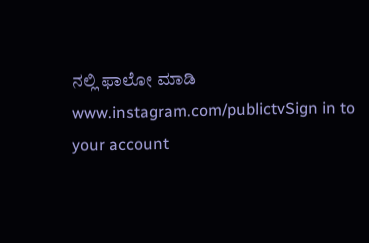ನಲ್ಲಿ ಫಾಲೋ ಮಾಡಿ www.instagram.com/publictvSign in to your account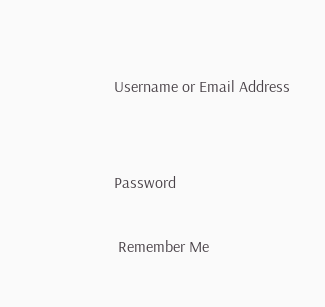Username or Email Address


Password

 Remember Me